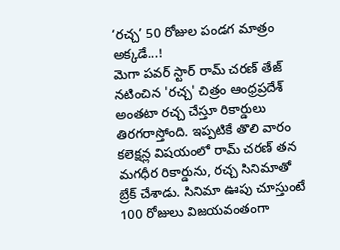‘రచ్చ’ 50 రోజుల పండగ మాత్రం అక్కడే...!
మెగా పవర్ స్టార్ రామ్ చరణ్ తేజ్ నటించిన 'రచ్చ' చిత్రం ఆంధ్రప్రదేశ్ అంతటా రచ్చ చేస్తూ రికార్డులు తిరగరాస్తోంది. ఇప్పటికే తొలి వారం కలెక్షన్ల విషయంలో రామ్ చరణ్ తన మగధీర రికార్డును, రచ్చ సినిమాతో బ్రేక్ చేశాడు. సినిమా ఊపు చూస్తుంటే 100 రోజులు విజయవంతంగా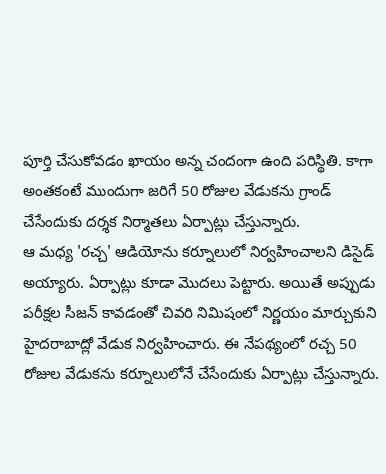పూర్తి చేసుకోవడం ఖాయం అన్న చందంగా ఉంది పరిస్థితి. కాగా అంతకంటే ముందుగా జరిగే 50 రోజుల వేడుకను గ్రాండ్ చేసేందుకు దర్శక నిర్మాతలు ఏర్పాట్లు చేస్తున్నారు.
ఆ మధ్య 'రచ్చ' ఆడియోను కర్నూలులో నిర్వహించాలని డిసైడ్ అయ్యారు. ఏర్పాట్లు కూడా మొదలు పెట్టారు. అయితే అప్పుడు పరీక్షల సీజన్ కావడంతో చివరి నిమిషంలో నిర్ణయం మార్చుకుని హైదరాబాద్లో వేడుక నిర్వహించారు. ఈ నేపథ్యంలో రచ్చ 50 రోజుల వేడుకను కర్నూలులోనే చేసేందుకు ఏర్పాట్లు చేస్తున్నారు.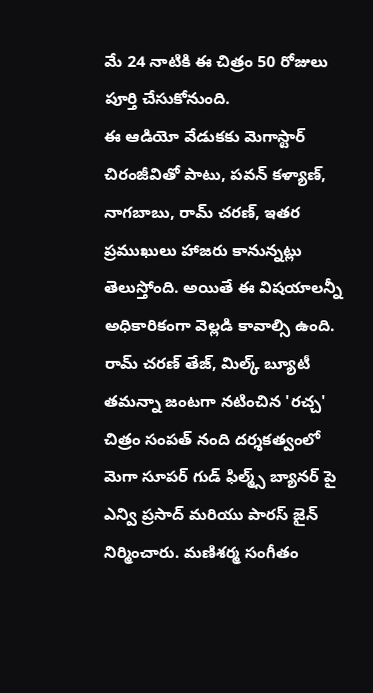మే 24 నాటికి ఈ చిత్రం 50 రోజులు పూర్తి చేసుకోనుంది.
ఈ ఆడియో వేడుకకు మెగాస్టార్ చిరంజీవితో పాటు, పవన్ కళ్యాణ్, నాగబాబు, రామ్ చరణ్, ఇతర ప్రముఖులు హాజరు కానున్నట్లు తెలుస్తోంది. అయితే ఈ విషయాలన్నీ అధికారికంగా వెల్లడి కావాల్సి ఉంది.
రామ్ చరణ్ తేజ్, మిల్క్ బ్యూటీ తమన్నా జంటగా నటించిన 'రచ్చ' చిత్రం సంపత్ నంది దర్శకత్వంలో మెగా సూపర్ గుడ్ ఫిల్మ్స్ బ్యానర్ పై ఎన్వి ప్రసాద్ మరియు పారస్ జైన్ నిర్మించారు. మణిశర్మ సంగీతం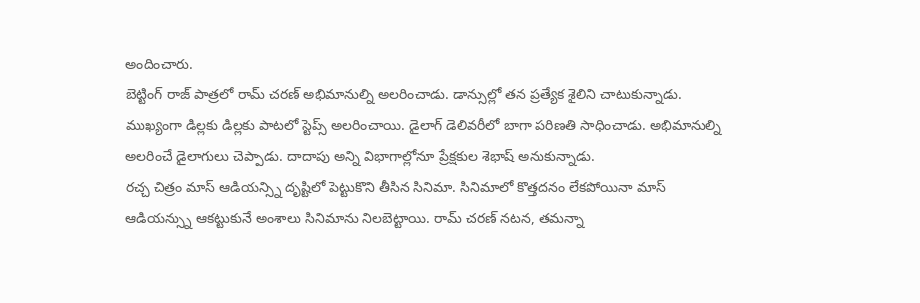అందించారు.
బెట్టింగ్ రాజ్ పాత్రలో రామ్ చరణ్ అభిమానుల్ని అలరించాడు. డాన్సుల్లో తన ప్రత్యేక శైలిని చాటుకున్నాడు. ముఖ్యంగా డిల్లకు డిల్లకు పాటలో స్టెప్స్ అలరించాయి. డైలాగ్ డెలివరీలో బాగా పరిణతి సాధించాడు. అభిమానుల్ని అలరించే డైలాగులు చెప్పాడు. దాదాపు అన్ని విభాగాల్లోనూ ప్రేక్షకుల శెభాష్ అనుకున్నాడు.
రచ్చ చిత్రం మాస్ ఆడియన్స్ని దృష్టిలో పెట్టుకొని తీసిన సినిమా. సినిమాలో కొత్తదనం లేకపోయినా మాస్ ఆడియన్స్ను ఆకట్టుకునే అంశాలు సినిమాను నిలబెట్టాయి. రామ్ చరణ్ నటన, తమన్నా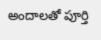అందాలతో పూర్తి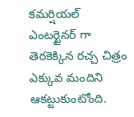కమర్షియల్ ఎంటర్టైనర్ గా తెరకెక్కిన రచ్చ చిత్రం ఎక్కువ మందిని ఆకట్టుకుంటోంది.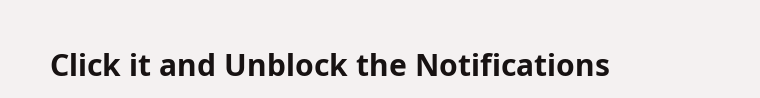Click it and Unblock the Notifications